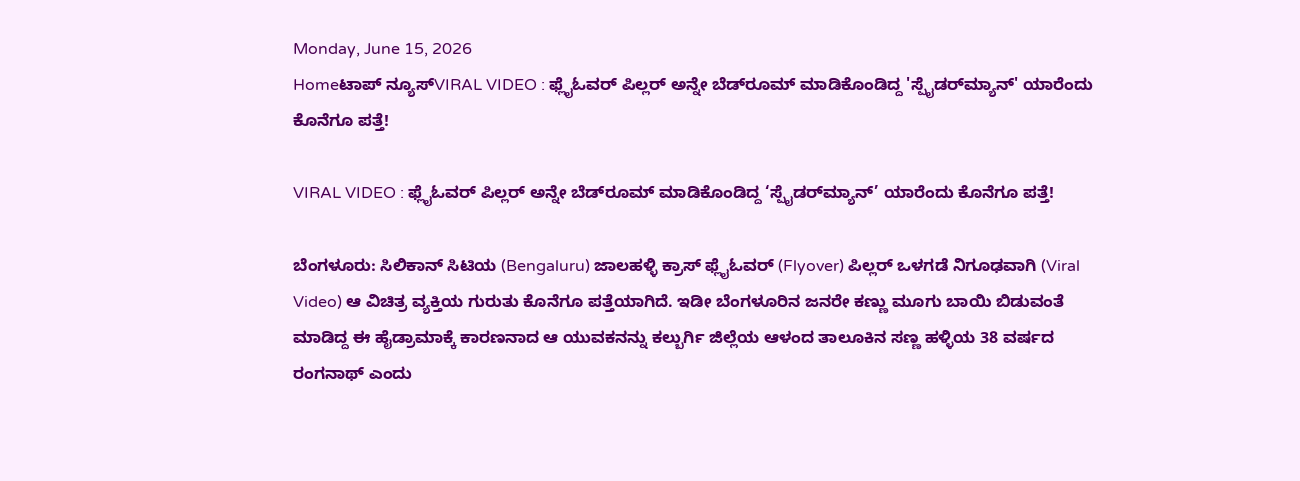Monday, June 15, 2026
Homeಟಾಪ್ ನ್ಯೂಸ್VIRAL VIDEO : ಫ್ಲೈಓವರ್ ಪಿಲ್ಲರ್ ಅನ್ನೇ ಬೆಡ್‌ರೂಮ್ ಮಾಡಿಕೊಂಡಿದ್ದ 'ಸ್ಪೈಡರ್‌ಮ್ಯಾನ್' ಯಾರೆಂದು ಕೊನೆಗೂ ಪತ್ತೆ!

VIRAL VIDEO : ಫ್ಲೈಓವರ್ ಪಿಲ್ಲರ್ ಅನ್ನೇ ಬೆಡ್‌ರೂಮ್ ಮಾಡಿಕೊಂಡಿದ್ದ ‘ಸ್ಪೈಡರ್‌ಮ್ಯಾನ್’ ಯಾರೆಂದು ಕೊನೆಗೂ ಪತ್ತೆ!

ಬೆಂಗಳೂರು: ಸಿಲಿಕಾನ್ ಸಿಟಿಯ (Bengaluru) ಜಾಲಹಳ್ಳಿ ಕ್ರಾಸ್ ಫ್ಲೈಓವರ್ (Flyover) ಪಿಲ್ಲರ್ ಒಳಗಡೆ ನಿಗೂಢವಾಗಿ (Viral Video) ಆ ವಿಚಿತ್ರ ವ್ಯಕ್ತಿಯ ಗುರುತು ಕೊನೆಗೂ ಪತ್ತೆಯಾಗಿದೆ. ಇಡೀ ಬೆಂಗಳೂರಿನ ಜನರೇ ಕಣ್ಣು ಮೂಗು ಬಾಯಿ ಬಿಡುವಂತೆ ಮಾಡಿದ್ದ ಈ ಹೈಡ್ರಾಮಾಕ್ಕೆ ಕಾರಣನಾದ ಆ ಯುವಕನನ್ನು ಕಲ್ಬುರ್ಗಿ ಜಿಲ್ಲೆಯ ಆಳಂದ ತಾಲೂಕಿನ ಸಣ್ಣ ಹಳ್ಳಿಯ 38 ವರ್ಷದ ರಂಗನಾಥ್ ಎಂದು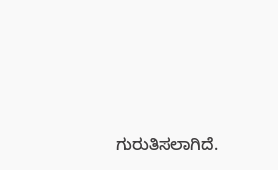ಗುರುತಿಸಲಾಗಿದೆ.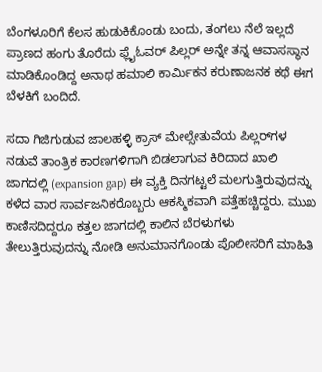ಬೆಂಗಳೂರಿಗೆ ಕೆಲಸ ಹುಡುಕಿಕೊಂಡು ಬಂದು, ತಂಗಲು ನೆಲೆ ಇಲ್ಲದೆ ಪ್ರಾಣದ ಹಂಗು ತೊರೆದು ಫ್ಲೈಓವರ್ ಪಿಲ್ಲರ್ ಅನ್ನೇ ತನ್ನ ಆವಾಸಸ್ಥಾನ ಮಾಡಿಕೊಂಡಿದ್ದ ಅನಾಥ ಹಮಾಲಿ ಕಾರ್ಮಿಕನ ಕರುಣಾಜನಕ ಕಥೆ ಈಗ ಬೆಳಕಿಗೆ ಬಂದಿದೆ.

ಸದಾ ಗಿಜಿಗುಡುವ ಜಾಲಹಳ್ಳಿ ಕ್ರಾಸ್ ಮೇಲ್ಸೇತುವೆಯ ಪಿಲ್ಲರ್‌ಗಳ ನಡುವೆ ತಾಂತ್ರಿಕ ಕಾರಣಗಳಿಗಾಗಿ ಬಿಡಲಾಗುವ ಕಿರಿದಾದ ಖಾಲಿ ಜಾಗದಲ್ಲಿ (expansion gap) ಈ ವ್ಯಕ್ತಿ ದಿನಗಟ್ಟಲೆ ಮಲಗುತ್ತಿರುವುದನ್ನು ಕಳೆದ ವಾರ ಸಾರ್ವಜನಿಕರೊಬ್ಬರು ಆಕಸ್ಮಿಕವಾಗಿ ಪತ್ತೆಹಚ್ಚಿದ್ದರು. ಮುಖ ಕಾಣಿಸದಿದ್ದರೂ ಕತ್ತಲ ಜಾಗದಲ್ಲಿ ಕಾಲಿನ ಬೆರಳುಗಳು ತೇಲುತ್ತಿರುವುದನ್ನು ನೋಡಿ ಅನುಮಾನಗೊಂಡು ಪೊಲೀಸರಿಗೆ ಮಾಹಿತಿ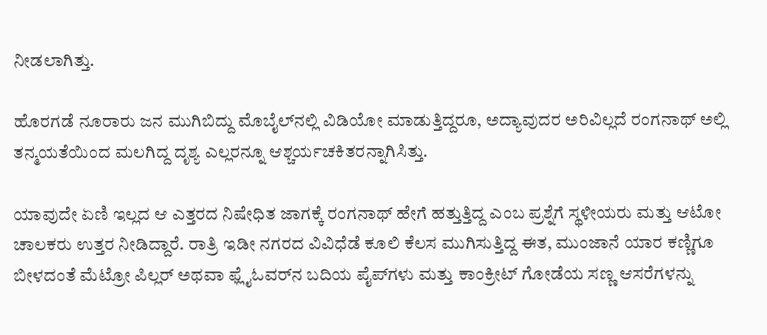ನೀಡಲಾಗಿತ್ತು.

ಹೊರಗಡೆ ನೂರಾರು ಜನ ಮುಗಿಬಿದ್ದು ಮೊಬೈಲ್‌ನಲ್ಲಿ ವಿಡಿಯೋ ಮಾಡುತ್ತಿದ್ದರೂ, ಅದ್ಯಾವುದರ ಅರಿವಿಲ್ಲದೆ ರಂಗನಾಥ್ ಅಲ್ಲಿ ತನ್ಮಯತೆಯಿಂದ ಮಲಗಿದ್ದ ದೃಶ್ಯ ಎಲ್ಲರನ್ನೂ ಆಶ್ಚರ್ಯಚಕಿತರನ್ನಾಗಿಸಿತ್ತು.

ಯಾವುದೇ ಏಣಿ ಇಲ್ಲದ ಆ ಎತ್ತರದ ನಿಷೇಧಿತ ಜಾಗಕ್ಕೆ ರಂಗನಾಥ್ ಹೇಗೆ ಹತ್ತುತ್ತಿದ್ದ ಎಂಬ ಪ್ರಶ್ನೆಗೆ ಸ್ಥಳೀಯರು ಮತ್ತು ಆಟೋ ಚಾಲಕರು ಉತ್ತರ ನೀಡಿದ್ದಾರೆ. ರಾತ್ರಿ ಇಡೀ ನಗರದ ವಿವಿಧೆಡೆ ಕೂಲಿ ಕೆಲಸ ಮುಗಿಸುತ್ತಿದ್ದ ಈತ, ಮುಂಜಾನೆ ಯಾರ ಕಣ್ಣಿಗೂ ಬೀಳದಂತೆ ಮೆಟ್ರೋ ಪಿಲ್ಲರ್ ಅಥವಾ ಫ್ಲೈಓವರ್‌ನ ಬದಿಯ ಪೈಪ್‌ಗಳು ಮತ್ತು ಕಾಂಕ್ರೀಟ್ ಗೋಡೆಯ ಸಣ್ಣ ಆಸರೆಗಳನ್ನು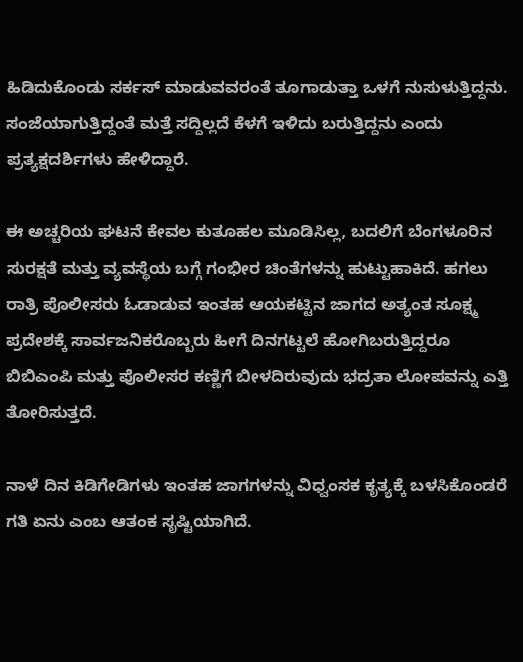ಹಿಡಿದುಕೊಂಡು ಸರ್ಕಸ್ ಮಾಡುವವರಂತೆ ತೂಗಾಡುತ್ತಾ ಒಳಗೆ ನುಸುಳುತ್ತಿದ್ದನು. ಸಂಜೆಯಾಗುತ್ತಿದ್ದಂತೆ ಮತ್ತೆ ಸದ್ದಿಲ್ಲದೆ ಕೆಳಗೆ ಇಳಿದು ಬರುತ್ತಿದ್ದನು ಎಂದು ಪ್ರತ್ಯಕ್ಷದರ್ಶಿಗಳು ಹೇಳಿದ್ದಾರೆ.

ಈ ಅಚ್ಚರಿಯ ಘಟನೆ ಕೇವಲ ಕುತೂಹಲ ಮೂಡಿಸಿಲ್ಲ, ಬದಲಿಗೆ ಬೆಂಗಳೂರಿನ ಸುರಕ್ಷತೆ ಮತ್ತು ವ್ಯವಸ್ಥೆಯ ಬಗ್ಗೆ ಗಂಭೀರ ಚಿಂತೆಗಳನ್ನು ಹುಟ್ಟುಹಾಕಿದೆ. ಹಗಲು ರಾತ್ರಿ ಪೊಲೀಸರು ಓಡಾಡುವ ಇಂತಹ ಆಯಕಟ್ಟಿನ ಜಾಗದ ಅತ್ಯಂತ ಸೂಕ್ಷ್ಮ ಪ್ರದೇಶಕ್ಕೆ ಸಾರ್ವಜನಿಕರೊಬ್ಬರು ಹೀಗೆ ದಿನಗಟ್ಟಲೆ ಹೋಗಿಬರುತ್ತಿದ್ದರೂ ಬಿಬಿಎಂಪಿ ಮತ್ತು ಪೊಲೀಸರ ಕಣ್ಣಿಗೆ ಬೀಳದಿರುವುದು ಭದ್ರತಾ ಲೋಪವನ್ನು ಎತ್ತಿ ತೋರಿಸುತ್ತದೆ.

ನಾಳೆ ದಿನ ಕಿಡಿಗೇಡಿಗಳು ಇಂತಹ ಜಾಗಗಳನ್ನು ವಿಧ್ವಂಸಕ ಕೃತ್ಯಕ್ಕೆ ಬಳಸಿಕೊಂಡರೆ ಗತಿ ಏನು ಎಂಬ ಆತಂಕ ಸೃಷ್ಟಿಯಾಗಿದೆ.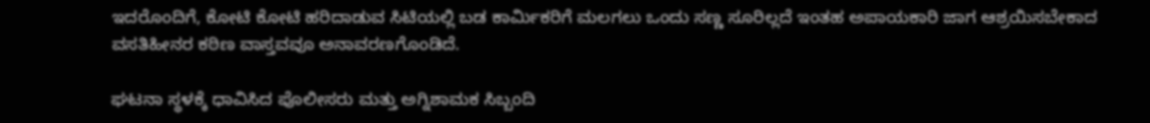ಇದರೊಂದಿಗೆ, ಕೋಟಿ ಕೋಟಿ ಹರಿದಾಡುವ ಸಿಟಿಯಲ್ಲಿ ಬಡ ಕಾರ್ಮಿಕರಿಗೆ ಮಲಗಲು ಒಂದು ಸಣ್ಣ ಸೂರಿಲ್ಲದೆ ಇಂತಹ ಅಪಾಯಕಾರಿ ಜಾಗ ಆಶ್ರಯಿಸಬೇಕಾದ ವಸತಿಹೀನರ ಕಠಿಣ ವಾಸ್ತವವೂ ಅನಾವರಣಗೊಂಡಿದೆ.

ಘಟನಾ ಸ್ಥಳಕ್ಕೆ ಧಾವಿಸಿದ ಪೊಲೀಸರು ಮತ್ತು ಅಗ್ನಿಶಾಮಕ ಸಿಬ್ಬಂದಿ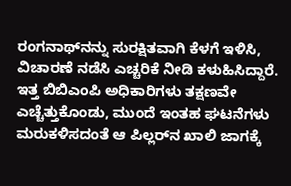ರಂಗನಾಥ್‌ನನ್ನು ಸುರಕ್ಷಿತವಾಗಿ ಕೆಳಗೆ ಇಳಿಸಿ, ವಿಚಾರಣೆ ನಡೆಸಿ ಎಚ್ಚರಿಕೆ ನೀಡಿ ಕಳುಹಿಸಿದ್ದಾರೆ. ಇತ್ತ ಬಿಬಿಎಂಪಿ ಅಧಿಕಾರಿಗಳು ತಕ್ಷಣವೇ ಎಚ್ಚೆತ್ತುಕೊಂಡು, ಮುಂದೆ ಇಂತಹ ಘಟನೆಗಳು ಮರುಕಳಿಸದಂತೆ ಆ ಪಿಲ್ಲರ್‌ನ ಖಾಲಿ ಜಾಗಕ್ಕೆ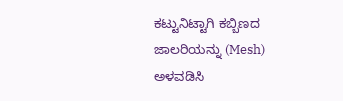ಕಟ್ಟುನಿಟ್ಟಾಗಿ ಕಬ್ಬಿಣದ ಜಾಲರಿಯನ್ನು (Mesh) ಅಳವಡಿಸಿ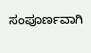ಸಂಪೂರ್ಣವಾಗಿ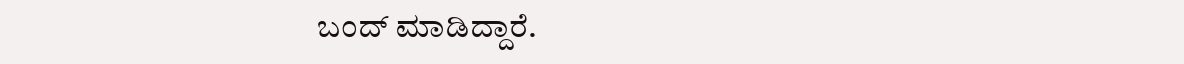ಬಂದ್ ಮಾಡಿದ್ದಾರೆ.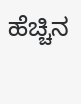ಹೆಚ್ಚಿನ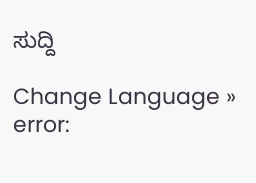ಸುದ್ದಿ

Change Language »
error: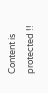Content is protected !!